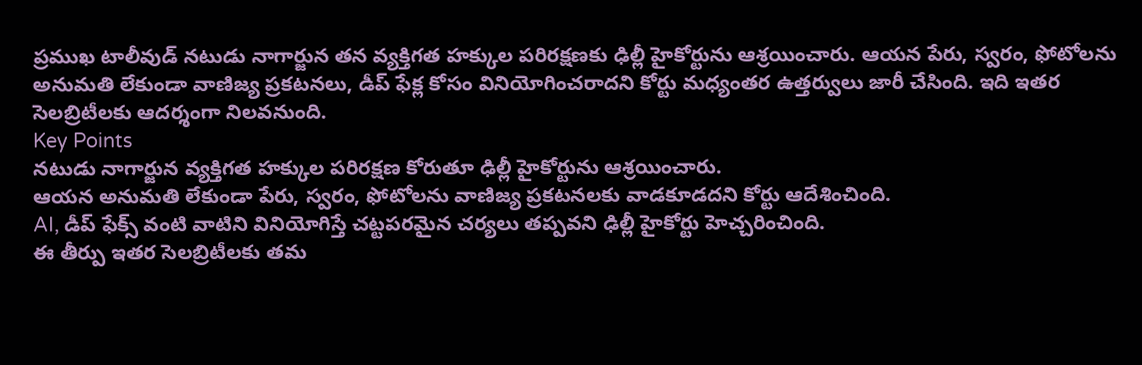ప్రముఖ టాలీవుడ్ నటుడు నాగార్జున తన వ్యక్తిగత హక్కుల పరిరక్షణకు ఢిల్లీ హైకోర్టును ఆశ్రయించారు. ఆయన పేరు, స్వరం, ఫోటోలను అనుమతి లేకుండా వాణిజ్య ప్రకటనలు, డీప్ ఫేక్ల కోసం వినియోగించరాదని కోర్టు మధ్యంతర ఉత్తర్వులు జారీ చేసింది. ఇది ఇతర సెలబ్రిటీలకు ఆదర్శంగా నిలవనుంది.
Key Points
నటుడు నాగార్జున వ్యక్తిగత హక్కుల పరిరక్షణ కోరుతూ ఢిల్లీ హైకోర్టును ఆశ్రయించారు.
ఆయన అనుమతి లేకుండా పేరు, స్వరం, ఫోటోలను వాణిజ్య ప్రకటనలకు వాడకూడదని కోర్టు ఆదేశించింది.
AI, డీప్ ఫేక్స్ వంటి వాటిని వినియోగిస్తే చట్టపరమైన చర్యలు తప్పవని ఢిల్లీ హైకోర్టు హెచ్చరించింది.
ఈ తీర్పు ఇతర సెలబ్రిటీలకు తమ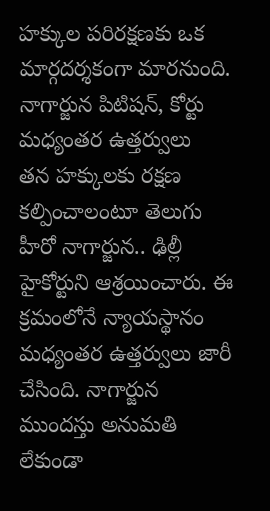హక్కుల పరిరక్షణకు ఒక మార్గదర్శకంగా మారనుంది.
నాగార్జున పిటిషన్, కోర్టు మధ్యంతర ఉత్తర్వులు
తన హక్కులకు రక్షణ కల్పించాలంటూ తెలుగు హీరో నాగార్జున.. ఢిల్లీ హైకోర్టుని ఆశ్రయించారు. ఈ క్రమంలోనే న్యాయస్థానం మధ్యంతర ఉత్తర్వులు జారీ చేసింది. నాగార్జున ముందస్తు అనుమతి లేకుండా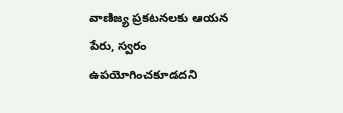వాణిజ్య ప్రకటనలకు ఆయన పేరు, స్వరం ఉపయోగించకూడదని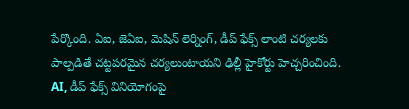పేర్కొంది. ఏఐ, జెఏఐ, మెషిన్ లెర్నింగ్, డీప్ ఫేక్స్ లాంటి చర్యలకు పాల్పడితే చట్టపరమైన చర్యలుంటాయని ఢిల్లీ హైకోర్టు హెచ్చరించింది.
AI, డీప్ ఫేక్స్ వినియోగంపై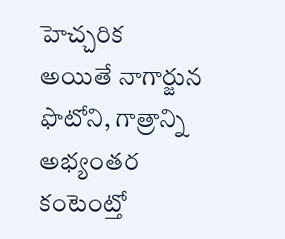హెచ్చరిక
అయితే నాగార్జున ఫొటోని, గాత్రాన్ని అభ్యంతర కంటెంట్తో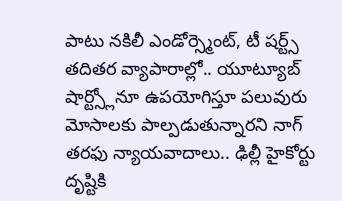పాటు నకిలీ ఎండోర్స్మెంట్, టీ షర్ట్స్ తదితర వ్యాపారాల్లో.. యూట్యూబ్ షార్ట్స్లోనూ ఉపయోగిస్తూ పలువురు మోసాలకు పాల్పడుతున్నారని నాగ్ తరఫు న్యాయవాదాలు.. ఢిల్లీ హైకోర్టు దృష్టికి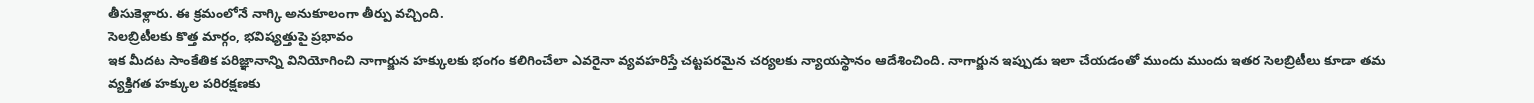తీసుకెళ్లారు. ఈ క్రమంలోనే నాగ్కి అనుకూలంగా తీర్పు వచ్చింది.
సెలబ్రిటీలకు కొత్త మార్గం, భవిష్యత్తుపై ప్రభావం
ఇక మీదట సాంకేతిక పరిజ్ఞానాన్ని వినియోగించి నాగార్జున హక్కులకు భంగం కలిగించేలా ఎవరైనా వ్యవహరిస్తే చట్టపరమైన చర్యలకు న్యాయస్థానం ఆదేశించింది. నాగార్జున ఇప్పుడు ఇలా చేయడంతో ముందు ముందు ఇతర సెలబ్రిటీలు కూడా తమ వ్యక్తిగత హక్కుల పరిరక్షణకు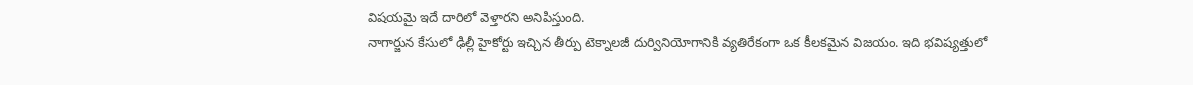విషయమై ఇదే దారిలో వెళ్తారని అనిపిస్తుంది.
నాగార్జున కేసులో ఢిల్లీ హైకోర్టు ఇచ్చిన తీర్పు టెక్నాలజీ దుర్వినియోగానికి వ్యతిరేకంగా ఒక కీలకమైన విజయం. ఇది భవిష్యత్తులో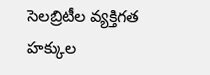సెలబ్రిటీల వ్యక్తిగత హక్కుల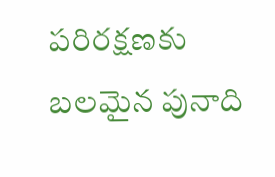పరిరక్షణకు బలమైన పునాది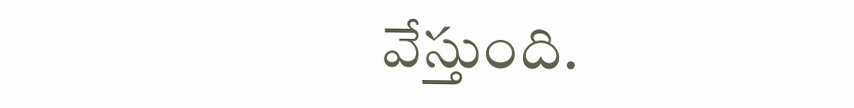వేస్తుంది.